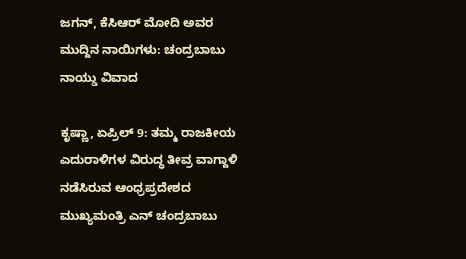ಜಗನ್, ಕೆಸಿಆರ್ ಮೋದಿ ಅವರ ಮುದ್ದಿನ ನಾಯಿಗಳು: ಚಂದ್ರಬಾಬು ನಾಯ್ಡು ವಿವಾದ

ಕೃಷ್ಣಾ, ಏಪ್ರಿಲ್ 9: ತಮ್ಮ ರಾಜಕೀಯ ಎದುರಾಳಿಗಳ ವಿರುದ್ಧ ತೀವ್ರ ವಾಗ್ದಾಳಿ ನಡೆಸಿರುವ ಆಂಧ್ರಪ್ರದೇಶದ ಮುಖ್ಯಮಂತ್ರಿ ಎನ್ ಚಂದ್ರಬಾಬು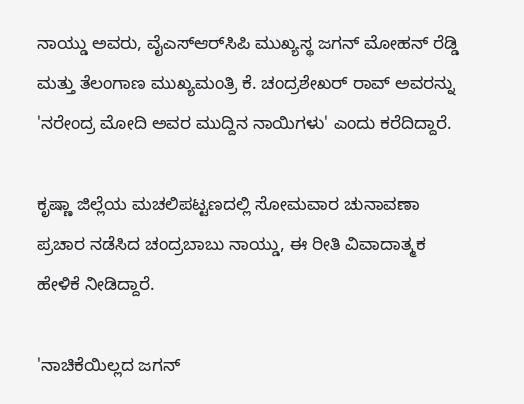ನಾಯ್ಡು ಅವರು, ವೈಎಸ್ಆರ್‌ಸಿಪಿ ಮುಖ್ಯಸ್ಥ ಜಗನ್ ಮೋಹನ್ ರೆಡ್ಡಿ ಮತ್ತು ತೆಲಂಗಾಣ ಮುಖ್ಯಮಂತ್ರಿ ಕೆ. ಚಂದ್ರಶೇಖರ್ ರಾವ್ ಅವರನ್ನು 'ನರೇಂದ್ರ ಮೋದಿ ಅವರ ಮುದ್ದಿನ ನಾಯಿಗಳು' ಎಂದು ಕರೆದಿದ್ದಾರೆ.

ಕೃಷ್ಣಾ ಜಿಲ್ಲೆಯ ಮಚಲಿಪಟ್ಟಣದಲ್ಲಿ ಸೋಮವಾರ ಚುನಾವಣಾ ಪ್ರಚಾರ ನಡೆಸಿದ ಚಂದ್ರಬಾಬು ನಾಯ್ಡು, ಈ ರೀತಿ ವಿವಾದಾತ್ಮಕ ಹೇಳಿಕೆ ನೀಡಿದ್ದಾರೆ.

'ನಾಚಿಕೆಯಿಲ್ಲದ ಜಗನ್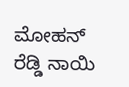ಮೋಹನ್ ರೆಡ್ಡಿ ನಾಯಿ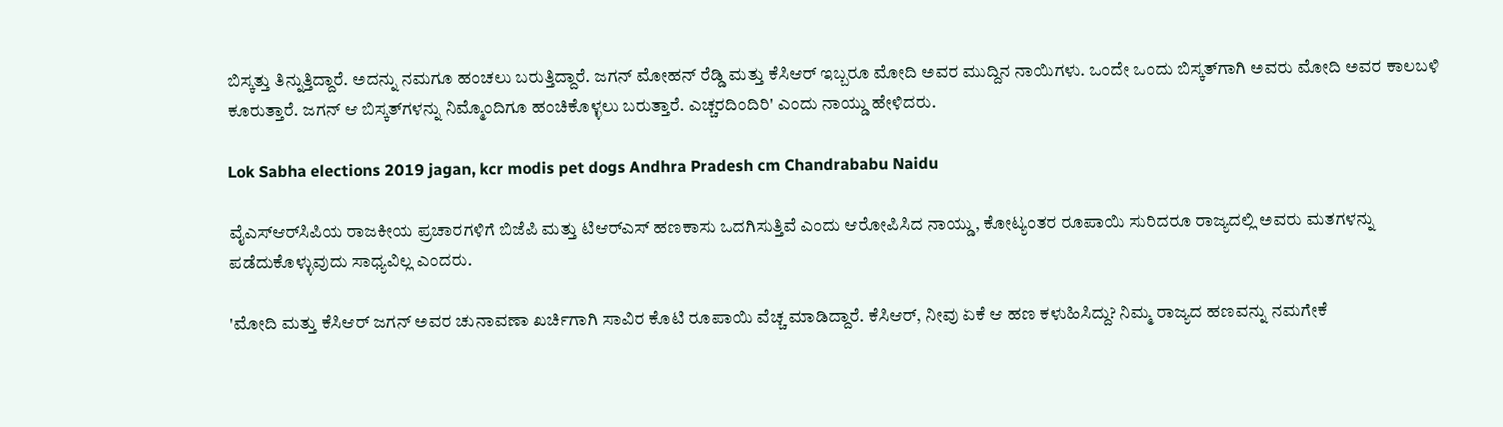ಬಿಸ್ಕತ್ತು ತಿನ್ನುತ್ತಿದ್ದಾರೆ. ಅದನ್ನು ನಮಗೂ ಹಂಚಲು ಬರುತ್ತಿದ್ದಾರೆ. ಜಗನ್ ಮೋಹನ್ ರೆಡ್ಡಿ ಮತ್ತು ಕೆಸಿಆರ್ ಇಬ್ಬರೂ ಮೋದಿ ಅವರ ಮುದ್ದಿನ ನಾಯಿಗಳು. ಒಂದೇ ಒಂದು ಬಿಸ್ಕತ್‌ಗಾಗಿ ಅವರು ಮೋದಿ ಅವರ ಕಾಲಬಳಿ ಕೂರುತ್ತಾರೆ. ಜಗನ್ ಆ ಬಿಸ್ಕತ್‌ಗಳನ್ನು ನಿಮ್ಮೊಂದಿಗೂ ಹಂಚಿಕೊಳ್ಳಲು ಬರುತ್ತಾರೆ. ಎಚ್ಚರದಿಂದಿರಿ' ಎಂದು ನಾಯ್ಡು ಹೇಳಿದರು.

Lok Sabha elections 2019 jagan, kcr modis pet dogs Andhra Pradesh cm Chandrababu Naidu

ವೈಎಸ್‌ಆರ್‌ಸಿಪಿಯ ರಾಜಕೀಯ ಪ್ರಚಾರಗಳಿಗೆ ಬಿಜೆಪಿ ಮತ್ತು ಟಿಆರ್‌ಎಸ್ ಹಣಕಾಸು ಒದಗಿಸುತ್ತಿವೆ ಎಂದು ಆರೋಪಿಸಿದ ನಾಯ್ಡು, ಕೋಟ್ಯಂತರ ರೂಪಾಯಿ ಸುರಿದರೂ ರಾಜ್ಯದಲ್ಲಿ ಅವರು ಮತಗಳನ್ನು ಪಡೆದುಕೊಳ್ಳುವುದು ಸಾಧ್ಯವಿಲ್ಲ ಎಂದರು.

'ಮೋದಿ ಮತ್ತು ಕೆಸಿಆರ್ ಜಗನ್ ಅವರ ಚುನಾವಣಾ ಖರ್ಚಿಗಾಗಿ ಸಾವಿರ ಕೊಟಿ ರೂಪಾಯಿ ವೆಚ್ಚ ಮಾಡಿದ್ದಾರೆ. ಕೆಸಿಆರ್, ನೀವು ಏಕೆ ಆ ಹಣ ಕಳುಹಿಸಿದ್ದು? ನಿಮ್ಮ ರಾಜ್ಯದ ಹಣವನ್ನು ನಮಗೇಕೆ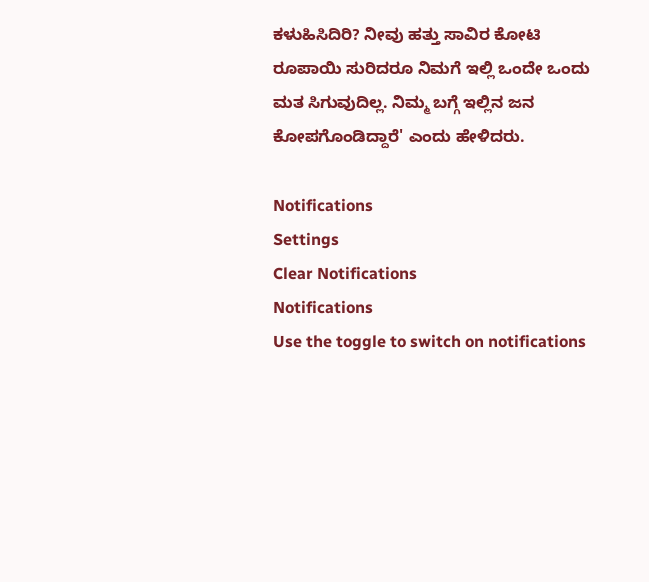ಕಳುಹಿಸಿದಿರಿ? ನೀವು ಹತ್ತು ಸಾವಿರ ಕೋಟಿ ರೂಪಾಯಿ ಸುರಿದರೂ ನಿಮಗೆ ಇಲ್ಲಿ ಒಂದೇ ಒಂದು ಮತ ಸಿಗುವುದಿಲ್ಲ. ನಿಮ್ಮ ಬಗ್ಗೆ ಇಲ್ಲಿನ ಜನ ಕೋಪಗೊಂಡಿದ್ದಾರೆ' ಎಂದು ಹೇಳಿದರು.

Notifications
Settings
Clear Notifications
Notifications
Use the toggle to switch on notifications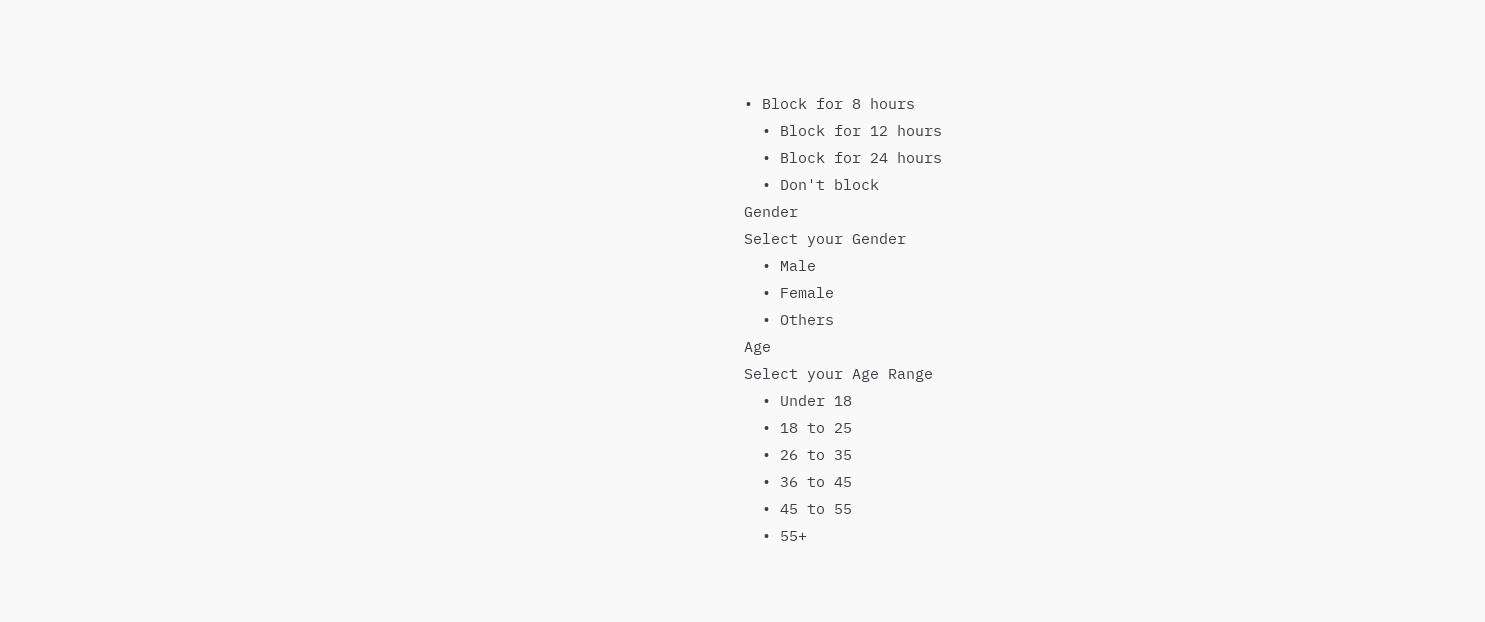• Block for 8 hours
  • Block for 12 hours
  • Block for 24 hours
  • Don't block
Gender
Select your Gender
  • Male
  • Female
  • Others
Age
Select your Age Range
  • Under 18
  • 18 to 25
  • 26 to 35
  • 36 to 45
  • 45 to 55
  • 55+